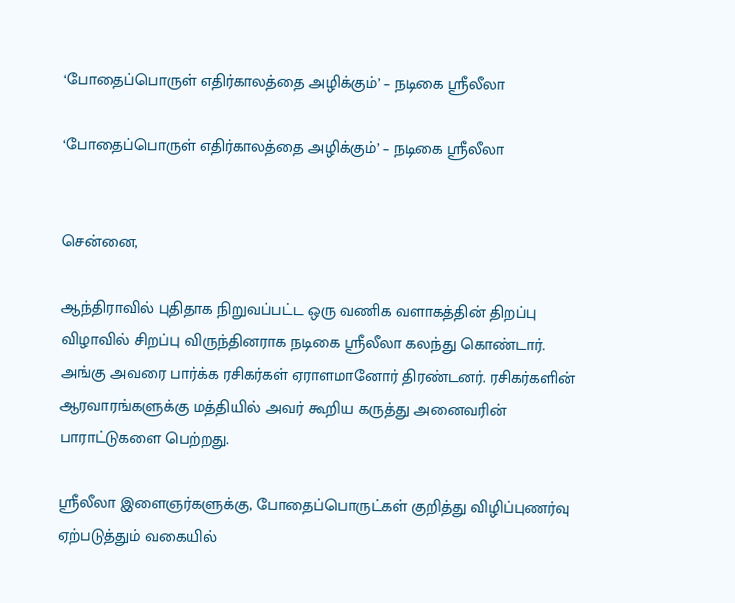‘போதைப்பொருள் எதிர்காலத்தை அழிக்கும்’ – நடிகை ஸ்ரீலீலா

‘போதைப்பொருள் எதிர்காலத்தை அழிக்கும்’ – நடிகை ஸ்ரீலீலா


சென்னை,

ஆந்திராவில் புதிதாக நிறுவப்பட்ட ஒரு வணிக வளாகத்தின் திறப்பு விழாவில் சிறப்பு விருந்தினராக நடிகை ஸ்ரீலீலா கலந்து கொண்டார். அங்கு அவரை பார்க்க ரசிகர்கள் ஏராளமானோர் திரண்டனர். ரசிகர்களின் ஆரவாரங்களுக்கு மத்தியில் அவர் கூறிய கருத்து அனைவரின் பாராட்டுகளை பெற்றது.

ஸ்ரீலீலா இளைஞர்களுக்கு, போதைப்பொருட்கள் குறித்து விழிப்புணர்வு ஏற்படுத்தும் வகையில்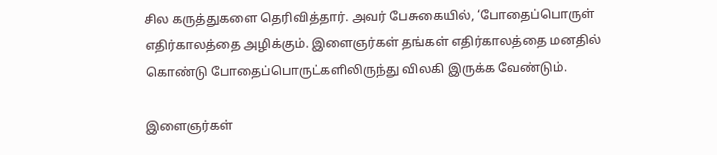சில கருத்துகளை தெரிவித்தார். அவர் பேசுகையில், ‘போதைப்பொருள் எதிர்காலத்தை அழிக்கும். இளைஞர்கள் தங்கள் எதிர்காலத்தை மனதில் கொண்டு போதைப்பொருட்களிலிருந்து விலகி இருக்க வேண்டும்.

இளைஞர்கள்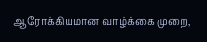ஆரோக்கியமான வாழ்க்கை முறை,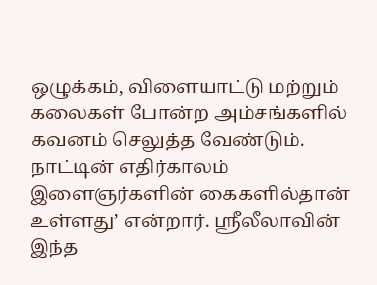ஒழுக்கம், விளையாட்டு மற்றும் கலைகள் போன்ற அம்சங்களில் கவனம் செலுத்த வேண்டும். நாட்டின் எதிர்காலம் இளைஞர்களின் கைகளில்தான் உள்ளது’ என்றார். ஸ்ரீலீலாவின் இந்த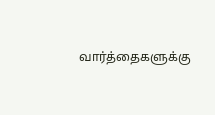வார்த்தைகளுக்கு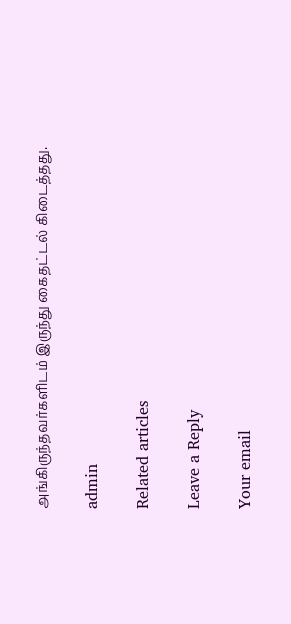அங்கிருந்தவர்களிடம் இருந்து கைதட்டல் கிடைத்தது.

admin

Related articles

Leave a Reply

Your email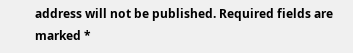address will not be published. Required fields are marked *